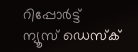റിപ്പോര്‍ട്ട്
ന്യൂസ് ഡെസ്ക്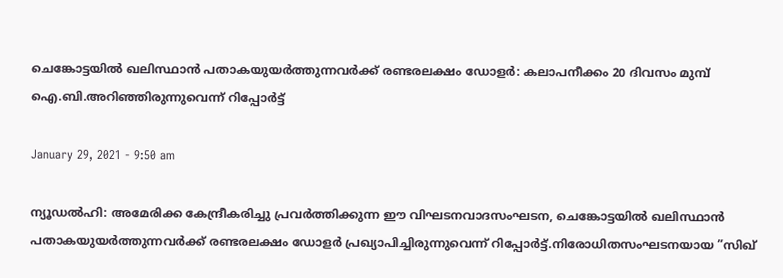ചെങ്കോട്ടയില്‍ ഖലിസ്ഥാന്‍ പതാകയുയര്‍ത്തുന്നവര്‍ക്ക് രണ്ടരലക്ഷം ഡോളര്‍: കലാപനീക്കം 20 ദിവസം മുമ്പ് ഐ.ബി.അറിഞ്ഞിരുന്നുവെന്ന് റിപ്പോര്‍ട്ട്

January 29, 2021 - 9:50 am

ന്യൂഡല്‍ഹി: അമേരിക്ക കേന്ദ്രീകരിച്ചു പ്രവര്‍ത്തിക്കുന്ന ഈ വിഘടനവാദസംഘടന, ചെങ്കോട്ടയില്‍ ഖലിസ്ഥാന്‍ പതാകയുയര്‍ത്തുന്നവര്‍ക്ക് രണ്ടരലക്ഷം ഡോളര്‍ പ്രഖ്യാപിച്ചിരുന്നുവെന്ന് റിപ്പോര്‍ട്ട്.നിരോധിതസംഘടനയായ ”സിഖ്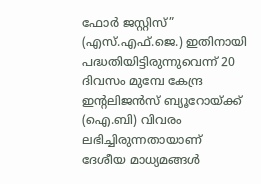ഫോര്‍ ജസ്റ്റിസ്” (എസ്.എഫ്.ജെ.) ഇതിനായി പദ്ധതിയിട്ടിരുന്നുവെന്ന് 20 ദിവസം മുമ്പേ കേന്ദ്ര ഇന്റലിജന്‍സ് ബ്യൂറോയ്ക്ക് (ഐ.ബി) വിവരം ലഭിച്ചിരുന്നതായാണ് ദേശീയ മാധ്യമങ്ങള്‍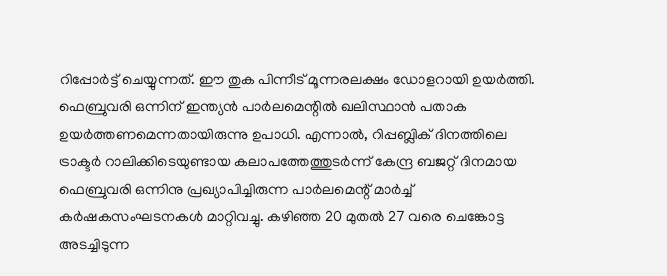റിപ്പോര്‍ട്ട് ചെയ്യുന്നത്. ഈ തുക പിന്നീട് മൂന്നരലക്ഷം ഡോളറായി ഉയര്‍ത്തി. ഫെബ്രുവരി ഒന്നിന് ഇന്ത്യന്‍ പാര്‍ലമെന്റില്‍ ഖലിസ്ഥാന്‍ പതാക ഉയര്‍ത്തണമെന്നതായിരുന്നു ഉപാധി. എന്നാല്‍, റിപ്പബ്ലിക് ദിനത്തിലെ ട്രാക്ടര്‍ റാലിക്കിടെയുണ്ടായ കലാപത്തേത്തുടര്‍ന്ന് കേന്ദ്ര ബജറ്റ് ദിനമായ ഫെബ്രുവരി ഒന്നിനു പ്രഖ്യാപിച്ചിരുന്ന പാര്‍ലമെന്റ് മാര്‍ച്ച് കര്‍ഷകസംഘടനകള്‍ മാറ്റിവച്ചു. കഴിഞ്ഞ 20 മുതല്‍ 27 വരെ ചെങ്കോട്ട അടച്ചിടുന്ന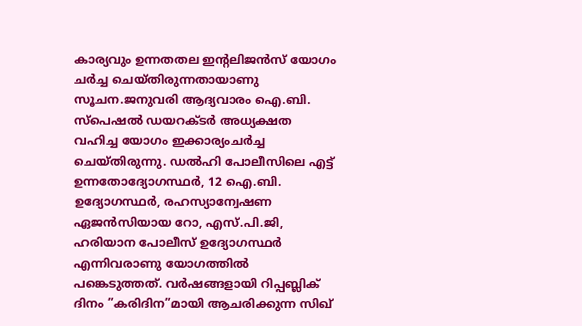കാര്യവും ഉന്നതതല ഇന്റലിജന്‍സ് യോഗം ചര്‍ച്ച ചെയ്തിരുന്നതായാണു സൂചന.ജനുവരി ആദ്യവാരം ഐ.ബി. സ്പെഷല്‍ ഡയറക്ടര്‍ അധ്യക്ഷത വഹിച്ച യോഗം ഇക്കാര്യംചര്‍ച്ച ചെയ്തിരുന്നു. ഡല്‍ഹി പോലീസിലെ എട്ട് ഉന്നതോദ്യോഗസ്ഥര്‍, 12 ഐ.ബി. ഉദ്യോഗസ്ഥര്‍, രഹസ്യാന്വേഷണ ഏജന്‍സിയായ റോ, എസ്.പി.ജി, ഹരിയാന പോലീസ് ഉദ്യോഗസ്ഥര്‍ എന്നിവരാണു യോഗത്തില്‍ പങ്കെടുത്തത്. വര്‍ഷങ്ങളായി റിപ്പബ്ലിക് ദിനം ”കരിദിന”മായി ആചരിക്കുന്ന സിഖ്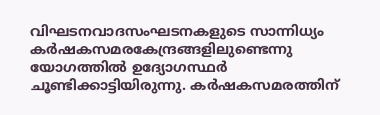വിഘടനവാദസംഘടനകളുടെ സാന്നിധ്യം കര്‍ഷകസമരകേന്ദ്രങ്ങളിലുണ്ടെന്നു യോഗത്തില്‍ ഉദ്യോഗസ്ഥര്‍ ചൂണ്ടിക്കാട്ടിയിരുന്നു. കര്‍ഷകസമരത്തിന്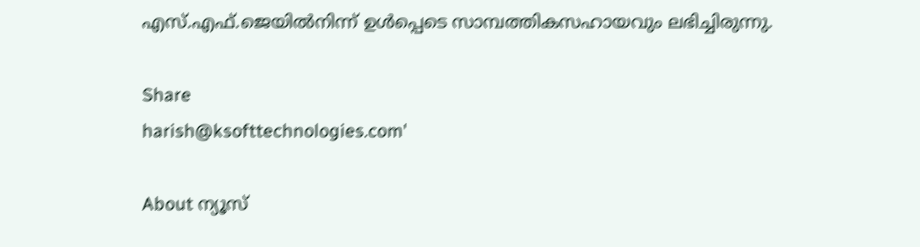എസ്.എഫ്.ജെയില്‍നിന്ന് ഉള്‍പ്പെടെ സാമ്പത്തികസഹായവും ലഭിച്ചിരുന്നു.

Share
harish@ksofttechnologies.com'

About ന്യൂസ്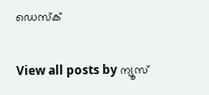ഡെസ്ക്

View all posts by ന്യൂസ്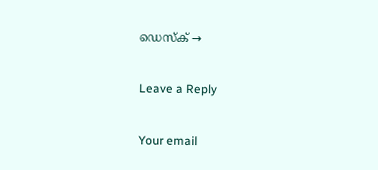ഡെസ്ക് →

Leave a Reply

Your email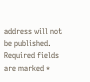address will not be published. Required fields are marked *